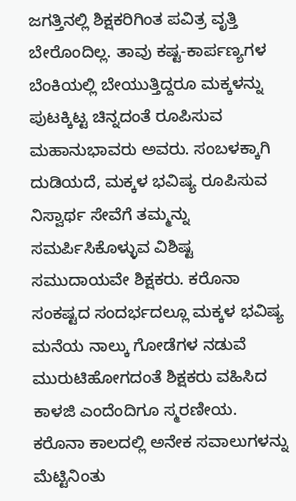ಜಗತ್ತಿನಲ್ಲಿ ಶಿಕ್ಷಕರಿಗಿಂತ ಪವಿತ್ರ ವೃತ್ತಿ ಬೇರೊಂದಿಲ್ಲ. ತಾವು ಕಷ್ಟ-ಕಾರ್ಪಣ್ಯಗಳ ಬೆಂಕಿಯಲ್ಲಿ ಬೇಯುತ್ತಿದ್ದರೂ ಮಕ್ಕಳನ್ನು ಪುಟಕ್ಕಿಟ್ಟ ಚಿನ್ನದಂತೆ ರೂಪಿಸುವ ಮಹಾನುಭಾವರು ಅವರು. ಸಂಬಳಕ್ಕಾಗಿ ದುಡಿಯದೆ, ಮಕ್ಕಳ ಭವಿಷ್ಯ ರೂಪಿಸುವ ನಿಸ್ವಾರ್ಥ ಸೇವೆಗೆ ತಮ್ಮನ್ನು ಸಮರ್ಪಿಸಿಕೊಳ್ಳುವ ವಿಶಿಷ್ಟ ಸಮುದಾಯವೇ ಶಿಕ್ಷಕರು. ಕರೊನಾ ಸಂಕಷ್ಟದ ಸಂದರ್ಭದಲ್ಲೂ ಮಕ್ಕಳ ಭವಿಷ್ಯ ಮನೆಯ ನಾಲ್ಕು ಗೋಡೆಗಳ ನಡುವೆ ಮುರುಟಿಹೋಗದಂತೆ ಶಿಕ್ಷಕರು ವಹಿಸಿದ ಕಾಳಜಿ ಎಂದೆಂದಿಗೂ ಸ್ಮರಣೀಯ. ಕರೊನಾ ಕಾಲದಲ್ಲಿ ಅನೇಕ ಸವಾಲುಗಳನ್ನು ಮೆಟ್ಟಿನಿಂತು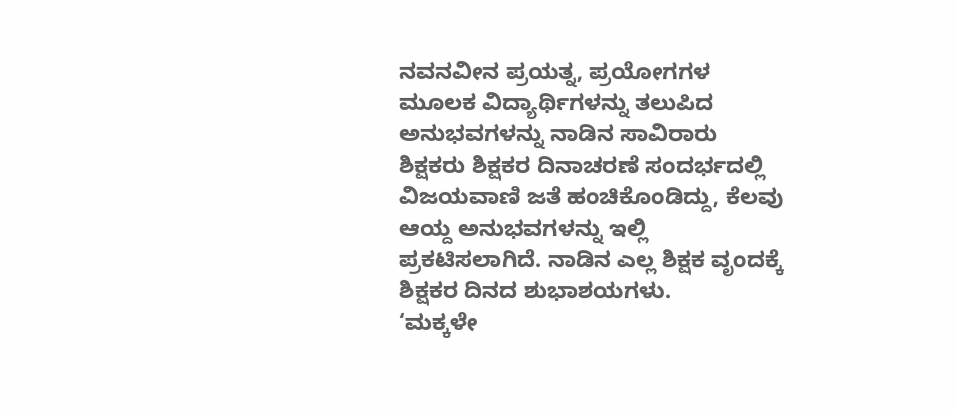ನವನವೀನ ಪ್ರಯತ್ನ, ಪ್ರಯೋಗಗಳ ಮೂಲಕ ವಿದ್ಯಾರ್ಥಿಗಳನ್ನು ತಲುಪಿದ ಅನುಭವಗಳನ್ನು ನಾಡಿನ ಸಾವಿರಾರು ಶಿಕ್ಷಕರು ಶಿಕ್ಷಕರ ದಿನಾಚರಣೆ ಸಂದರ್ಭದಲ್ಲಿ ವಿಜಯವಾಣಿ ಜತೆ ಹಂಚಿಕೊಂಡಿದ್ದು, ಕೆಲವು ಆಯ್ದ ಅನುಭವಗಳನ್ನು ಇಲ್ಲಿ ಪ್ರಕಟಿಸಲಾಗಿದೆ. ನಾಡಿನ ಎಲ್ಲ ಶಿಕ್ಷಕ ವೃಂದಕ್ಕೆ ಶಿಕ್ಷಕರ ದಿನದ ಶುಭಾಶಯಗಳು.
‘ಮಕ್ಕಳೇ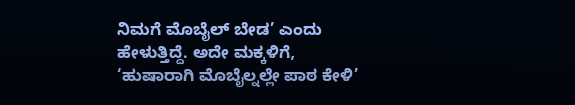ನಿಮಗೆ ಮೊಬೈಲ್ ಬೇಡ’ ಎಂದು ಹೇಳುತ್ತಿದ್ದೆ. ಅದೇ ಮಕ್ಕಳಿಗೆ, ‘ಹುಷಾರಾಗಿ ಮೊಬೈಲ್ನಲ್ಲೇ ಪಾಠ ಕೇಳಿ’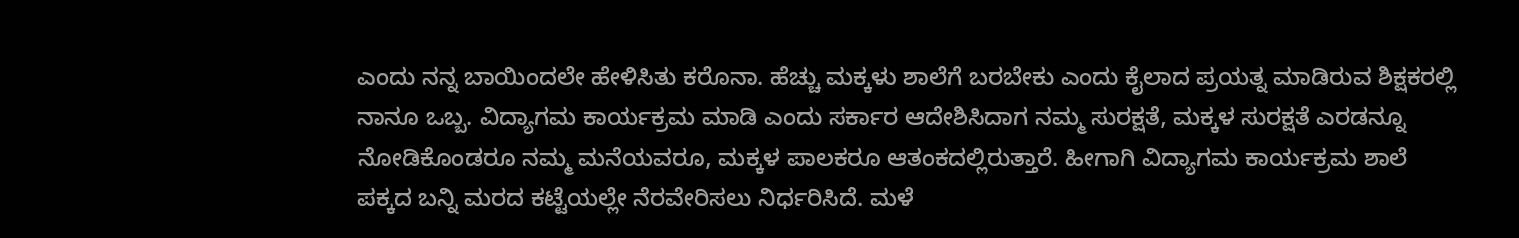ಎಂದು ನನ್ನ ಬಾಯಿಂದಲೇ ಹೇಳಿಸಿತು ಕರೊನಾ. ಹೆಚ್ಚು ಮಕ್ಕಳು ಶಾಲೆಗೆ ಬರಬೇಕು ಎಂದು ಕೈಲಾದ ಪ್ರಯತ್ನ ಮಾಡಿರುವ ಶಿಕ್ಷಕರಲ್ಲಿ ನಾನೂ ಒಬ್ಬ. ವಿದ್ಯಾಗಮ ಕಾರ್ಯಕ್ರಮ ಮಾಡಿ ಎಂದು ಸರ್ಕಾರ ಆದೇಶಿಸಿದಾಗ ನಮ್ಮ ಸುರಕ್ಷತೆ, ಮಕ್ಕಳ ಸುರಕ್ಷತೆ ಎರಡನ್ನೂ ನೋಡಿಕೊಂಡರೂ ನಮ್ಮ ಮನೆಯವರೂ, ಮಕ್ಕಳ ಪಾಲಕರೂ ಆತಂಕದಲ್ಲಿರುತ್ತಾರೆ. ಹೀಗಾಗಿ ವಿದ್ಯಾಗಮ ಕಾರ್ಯಕ್ರಮ ಶಾಲೆ ಪಕ್ಕದ ಬನ್ನಿ ಮರದ ಕಟ್ಟೆಯಲ್ಲೇ ನೆರವೇರಿಸಲು ನಿರ್ಧರಿಸಿದೆ. ಮಳೆ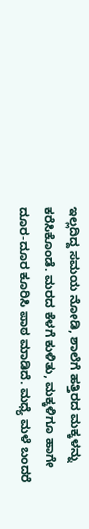ಇಲ್ಲದಿದ್ದ ಸಮಯ ನೋಡಿ, ಶಾಲೆಗೆ ಹತ್ತಿರದ ಮಕ್ಕಳನ್ನು ಕರೆಸಿಕೊಂಡೆ. ಮರದ ಕೆಳಗೆ ಕುಳಿತು, ಮಕ್ಕಳಿಗೂ ಹಾಗೇ ದೂರ-ದೂರ ಕೂರಿಸಿ ಪಾಠ ಮಾಡಿದೆ. ಮಧ್ಯೆ ಮಳೆ ಬಂದರೆ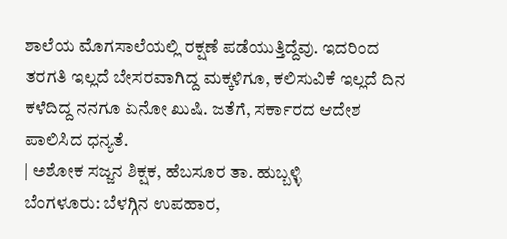ಶಾಲೆಯ ಮೊಗಸಾಲೆಯಲ್ಲಿ ರಕ್ಷಣೆ ಪಡೆಯುತ್ತಿದ್ದೆವು. ಇದರಿಂದ ತರಗತಿ ಇಲ್ಲದೆ ಬೇಸರವಾಗಿದ್ದ ಮಕ್ಕಳಿಗೂ, ಕಲಿಸುವಿಕೆ ಇಲ್ಲದೆ ದಿನ ಕಳೆದಿದ್ದ ನನಗೂ ಏನೋ ಖುಷಿ. ಜತೆಗೆ, ಸರ್ಕಾರದ ಆದೇಶ ಪಾಲಿಸಿದ ಧನ್ಯತೆ.
| ಅಶೋಕ ಸಜ್ಜನ ಶಿಕ್ಷಕ, ಹೆಬಸೂರ ತಾ. ಹುಬ್ಬಳ್ಳಿ
ಬೆಂಗಳೂರು: ಬೆಳಗ್ಗಿನ ಉಪಹಾರ,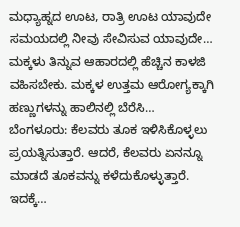ಮಧ್ಯಾಹ್ನದ ಊಟ, ರಾತ್ರಿ ಊಟ ಯಾವುದೇ ಸಮಯದಲ್ಲಿ ನೀವು ಸೇವಿಸುವ ಯಾವುದೇ…
ಮಕ್ಕಳು ತಿನ್ನುವ ಆಹಾರದಲ್ಲಿ ಹೆಚ್ಚಿನ ಕಾಳಜಿ ವಹಿಸಬೇಕು. ಮಕ್ಕಳ ಉತ್ತಮ ಆರೋಗ್ಯಕ್ಕಾಗಿ ಹಣ್ಣುಗಳನ್ನು ಹಾಲಿನಲ್ಲಿ ಬೆರೆಸಿ…
ಬೆಂಗಳೂರು: ಕೆಲವರು ತೂಕ ಇಳಿಸಿಕೊಳ್ಳಲು ಪ್ರಯತ್ನಿಸುತ್ತಾರೆ. ಆದರೆ, ಕೆಲವರು ಏನನ್ನೂ ಮಾಡದೆ ತೂಕವನ್ನು ಕಳೆದುಕೊಳ್ಳುತ್ತಾರೆ. ಇದಕ್ಕೆ…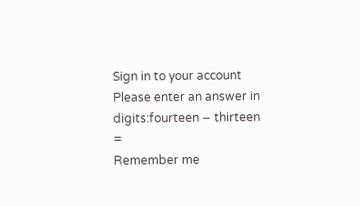Sign in to your account
Please enter an answer in digits:fourteen − thirteen =
Remember me